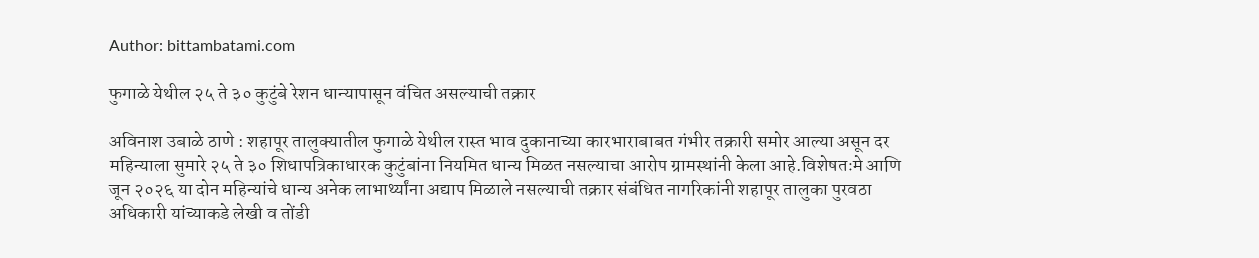Author: bittambatami.com

फुगाळे येथील २५ ते ३० कुटुंबे रेशन धान्यापासून वंचित असल्याची तक्रार

अविनाश उबाळे ठाणे : शहापूर तालुक्यातील फुगाळे येथील रास्त भाव दुकानाच्या कारभाराबाबत गंभीर तक्रारी समोर आल्या असून दर महिन्याला सुमारे २५ ते ३० शिधापत्रिकाधारक कुटुंबांना नियमित धान्य मिळत नसल्याचा आरोप ग्रामस्थांनी केला आहे.विशेषतःमे आणि जून २०२६ या दोन महिन्यांचे धान्य अनेक लाभार्थ्यांना अद्याप मिळाले नसल्याची तक्रार संबंधित नागरिकांनी शहापूर तालुका पुरवठा अधिकारी यांच्याकडे लेखी व तोंडी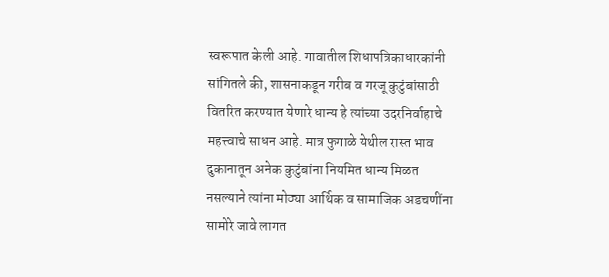स्वरूपात केली आहे. गावातील शिधापत्रिकाधारकांनी सांगितले की, शासनाकडून गरीब व गरजू कुटुंबांसाठी वितरित करण्यात येणारे धान्य हे त्यांच्या उदरनिर्वाहाचे महत्त्वाचे साधन आहे. मात्र फुगाळे येथील रास्त भाव दुकानातून अनेक कुटुंबांना नियमित धान्य मिळत नसल्याने त्यांना मोठ्या आर्थिक व सामाजिक अडचणींना सामोरे जावे लागत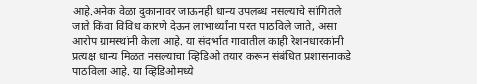आहे.अनेक वेळा दुकानावर जाऊनही धान्य उपलब्ध नसल्याचे सांगितले जाते किंवा विविध कारणे देऊन लाभार्थ्यांना परत पाठविले जाते, असा आरोप ग्रामस्थांनी केला आहे. या संदर्भात गावातील काही रेशनधारकांनी प्रत्यक्ष धान्य मिळत नसल्याचा व्हिडिओ तयार करून संबंधित प्रशासनाकडे पाठविला आहे. या व्हिडिओमध्ये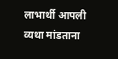लाभार्थी आपली व्यथा मांडताना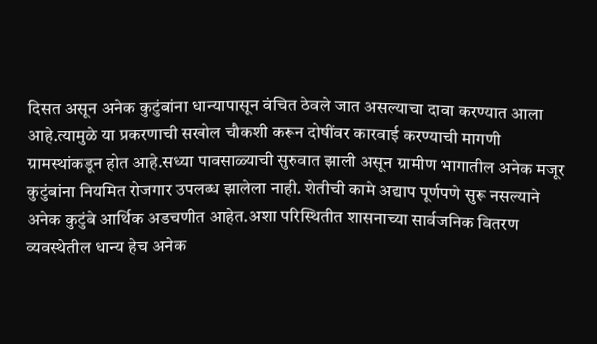दिसत असून अनेक कुटुंबांना धान्यापासून वंचित ठेवले जात असल्याचा दावा करण्यात आला आहे.त्यामुळे या प्रकरणाची सखोल चौकशी करून दोषींवर कारवाई करण्याची मागणी ग्रामस्थांकडून होत आहे.सध्या पावसाळ्याची सुरुवात झाली असून ग्रामीण भागातील अनेक मजूर कुटुंबांना नियमित रोजगार उपलब्ध झालेला नाही. शेतीची कामे अद्याप पूर्णपणे सुरू नसल्याने अनेक कुटुंबे आर्थिक अडचणीत आहेत.अशा परिस्थितीत शासनाच्या सार्वजनिक वितरण व्यवस्थेतील धान्य हेच अनेक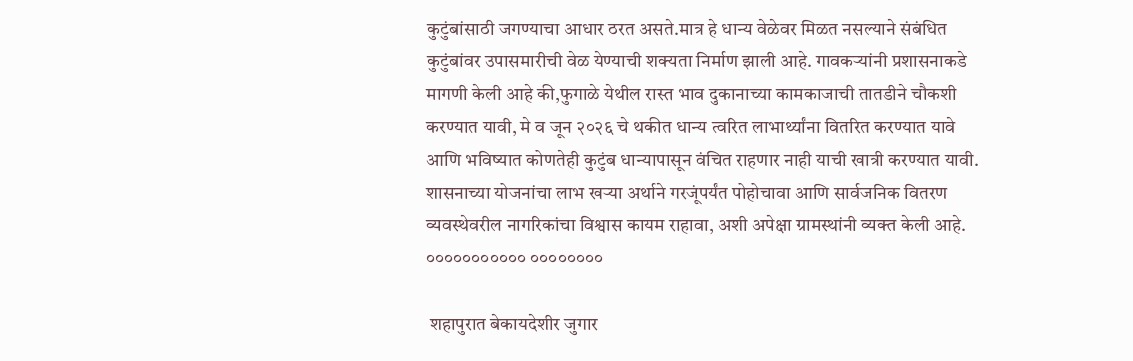कुटुंबांसाठी जगण्याचा आधार ठरत असते.मात्र हे धान्य वेळेवर मिळत नसल्याने संबंधित कुटुंबांवर उपासमारीची वेळ येण्याची शक्यता निर्माण झाली आहे. गावकऱ्यांनी प्रशासनाकडे मागणी केली आहे की,फुगाळे येथील रास्त भाव दुकानाच्या कामकाजाची तातडीने चौकशी करण्यात यावी, मे व जून २०२६ चे थकीत धान्य त्वरित लाभार्थ्यांना वितरित करण्यात यावे आणि भविष्यात कोणतेही कुटुंब धान्यापासून वंचित राहणार नाही याची खात्री करण्यात यावी. शासनाच्या योजनांचा लाभ खऱ्या अर्थाने गरजूंपर्यंत पोहोचावा आणि सार्वजनिक वितरण व्यवस्थेवरील नागरिकांचा विश्वास कायम राहावा, अशी अपेक्षा ग्रामस्थांनी व्यक्त केली आहे. ००००००००००० ००००००००

 शहापुरात बेकायदेशीर जुगार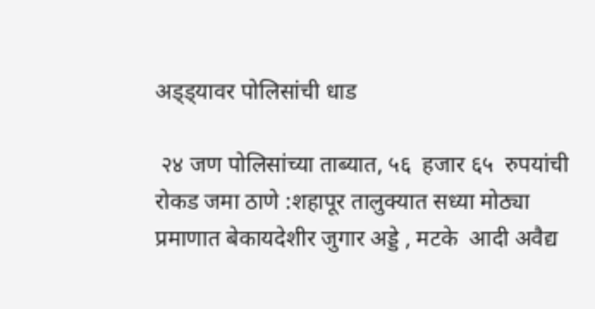अड्ड्यावर पोलिसांची धाड

 २४ जण पोलिसांच्या ताब्यात, ५६  हजार ६५  रुपयांची रोकड जमा ठाणे :शहापूर तालुक्यात सध्या मोठ्या प्रमाणात बेकायदेशीर जुगार अड्डे , मटके  आदी अवैद्य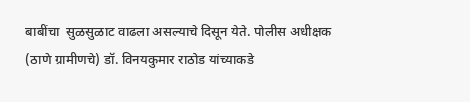बाबींचा  सुळसुळाट वाढला असल्याचे दिसून येते. पोलीस अधीक्षक (ठाणे ग्रामीणचे) डॉ. विनयकुमार राठोड यांच्याकडे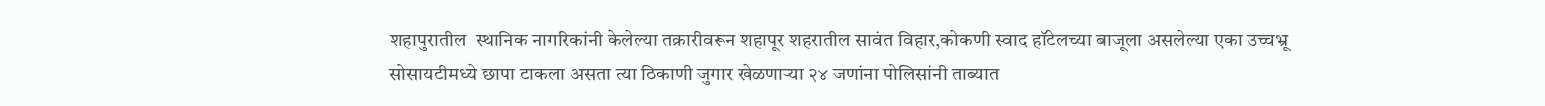शहापुरातील  स्थानिक नागरिकांनी केलेल्या तक्रारीवरून शहापूर शहरातील सावंत विहार,कोकणी स्वाद हॉटेलच्या बाजूला असलेल्या एका उच्चभ्रू सोसायटीमध्ये छापा टाकला असता त्या ठिकाणी जुगार खेळणाऱ्या २४ जणांना पोलिसांनी ताब्यात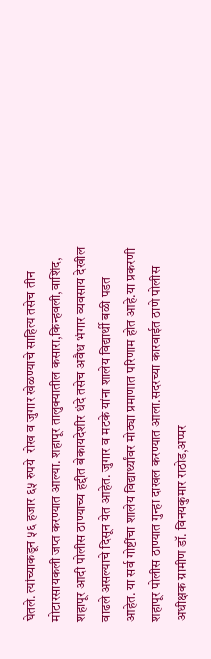घेतले. त्यांच्याकडून ५६ हजार ६५ रुपये  रोख व जुगार खेळण्याचे साहित्य तसेच तीन मोटारसायकली जप्त करण्यात आल्या. शहापूर तालुक्यातील कसारा,किन्हवली,वाशिंद, शहापूर आदी पोलीस ठाण्याच्य हद्दीत बेकायदेशीर धंदे तसेच अवैध भंगार व्यवसाय देखील वाढले असल्याचे दिसून येत आहेत. जुगार व मटके यांना शालेय विद्यार्थी बळी पडत आहेत. या सर्व गोष्टींचा शालेय विद्यार्थ्यांवर मोठ्या प्रमाणात परिणाम होत आहे.या प्रकरणी शहापूर पोलीस ठाण्यात गुन्हा दाखल करण्यात आला.सदरच्या कारवाईत ठाणे पोलीस अधीक्षक ग्रामीण डॉ. विनयकुमार राठोड,अप्पर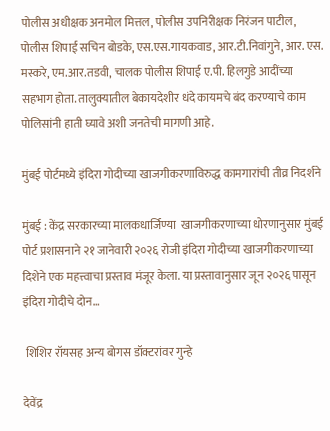पोलीस अधीक्षक अनमोल मित्तल, पोलीस उपनिरीक्षक निरंजन पाटील, पोलीस शिपाई सचिन बोडके, एस.एस.गायकवाड, आर.टी.निवांगुने, आर. एस. मस्करे, एम.आर.तडवी, चालक पोलीस शिपाई ए.पी. हिलगुडे आदींच्या सहभाग होता. तालुक्यातील बेकायदेशीर धंदे कायमचे बंद करण्याचे काम पोलिसांनी हाती घ्यावे अशी जनतेची मागणी आहे.

मुंबई पोर्टमध्ये इंदिरा गोदीच्या खाजगीकरणाविरुद्ध कामगारांची तीव्र निदर्शने

मुंबई : केंद्र सरकारच्या मालकधार्जिण्या  खाजगीकरणाच्या धोरणानुसार मुंबई पोर्ट प्रशासनाने २१ जानेवारी २०२६ रोजी इंदिरा गोदीच्या खाजगीकरणाच्या दिशेने एक महत्त्वाचा प्रस्ताव मंजूर केला. या प्रस्तावानुसार जून २०२६ पासून इंदिरा गोदीचे दोन…

 शिशिर रॉयसह अन्य बोगस डॉक्टरांवर गुन्हे

देवेंद्र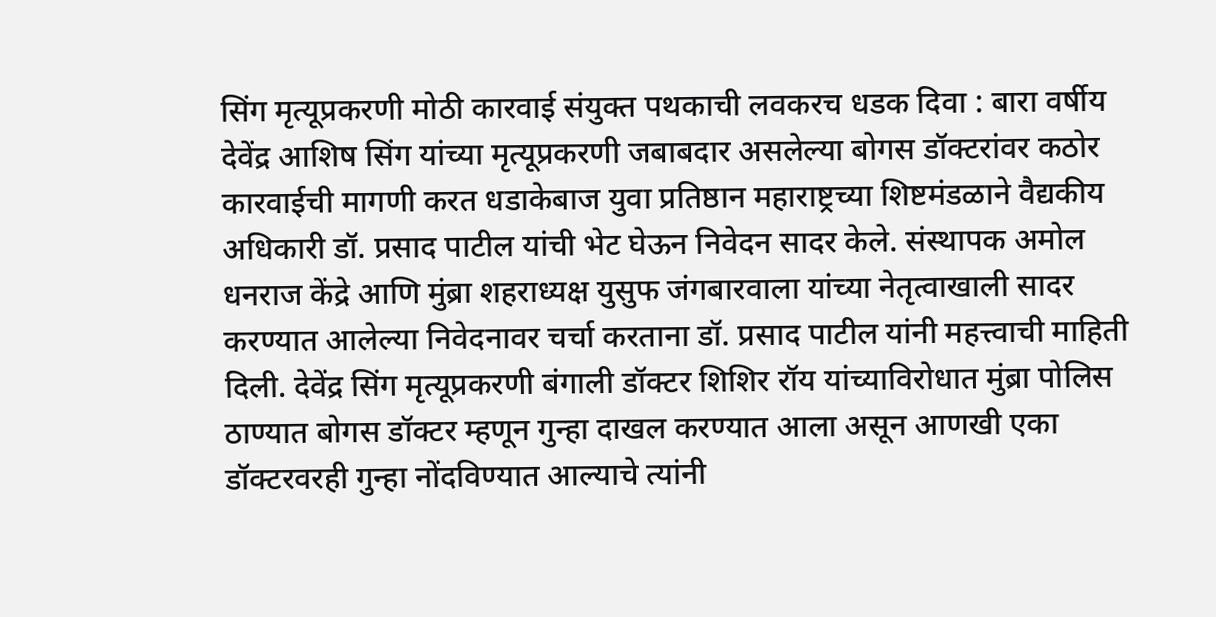सिंग मृत्यूप्रकरणी मोठी कारवाई संयुक्त पथकाची लवकरच धडक दिवा : बारा वर्षीय देवेंद्र आशिष सिंग यांच्या मृत्यूप्रकरणी जबाबदार असलेल्या बोगस डॉक्टरांवर कठोर कारवाईची मागणी करत धडाकेबाज युवा प्रतिष्ठान महाराष्ट्रच्या शिष्टमंडळाने वैद्यकीय अधिकारी डॉ. प्रसाद पाटील यांची भेट घेऊन निवेदन सादर केले. संस्थापक अमोल धनराज केंद्रे आणि मुंब्रा शहराध्यक्ष युसुफ जंगबारवाला यांच्या नेतृत्वाखाली सादर करण्यात आलेल्या निवेदनावर चर्चा करताना डॉ. प्रसाद पाटील यांनी महत्त्वाची माहिती दिली. देवेंद्र सिंग मृत्यूप्रकरणी बंगाली डॉक्टर शिशिर रॉय यांच्याविरोधात मुंब्रा पोलिस ठाण्यात बोगस डॉक्टर म्हणून गुन्हा दाखल करण्यात आला असून आणखी एका डॉक्टरवरही गुन्हा नोंदविण्यात आल्याचे त्यांनी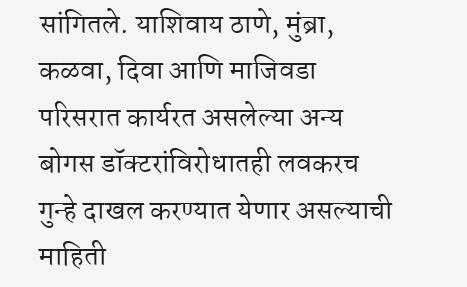सांगितले. याशिवाय ठाणे, मुंब्रा, कळवा, दिवा आणि माजिवडा परिसरात कार्यरत असलेल्या अन्य बोगस डॉक्टरांविरोधातही लवकरच गुन्हे दाखल करण्यात येणार असल्याची माहिती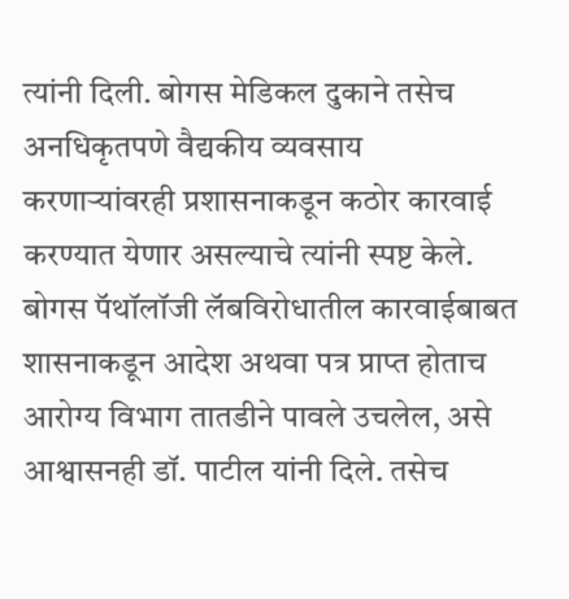त्यांनी दिली. बोगस मेडिकल दुकाने तसेच अनधिकृतपणे वैद्यकीय व्यवसाय करणाऱ्यांवरही प्रशासनाकडून कठोर कारवाई करण्यात येणार असल्याचे त्यांनी स्पष्ट केले. बोगस पॅथॉलॉजी लॅबविरोधातील कारवाईबाबत शासनाकडून आदेश अथवा पत्र प्राप्त होताच आरोग्य विभाग तातडीने पावले उचलेल, असे आश्वासनही डॉ. पाटील यांनी दिले. तसेच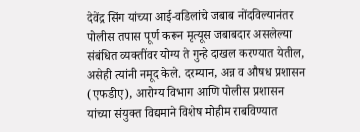देवेंद्र सिंग यांच्या आई-वडिलांचे जबाब नोंदविल्यानंतर पोलीस तपास पूर्ण करून मृत्यूस जबाबदार असलेल्या संबंधित व्यक्तींवर योग्य ते गुन्हे दाखल करण्यात येतील, असेही त्यांनी नमूद केले. दरम्यान, अन्न व औषध प्रशासन (एफडीए), आरोग्य विभाग आणि पोलीस प्रशासन यांच्या संयुक्त विद्यमाने विशेष मोहीम राबविण्यात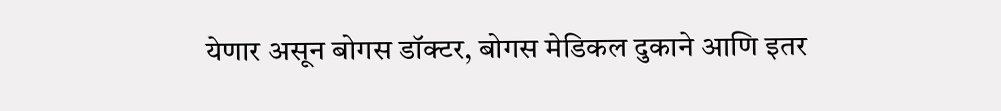येणार असून बोगस डॉक्टर, बोगस मेडिकल दुकाने आणि इतर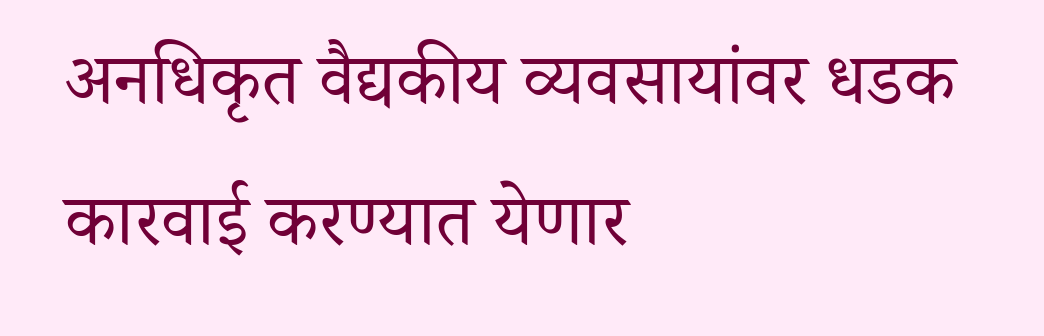अनधिकृत वैद्यकीय व्यवसायांवर धडक कारवाई करण्यात येणार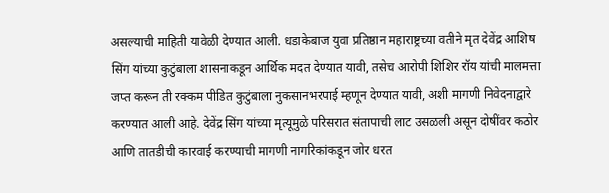असल्याची माहिती यावेळी देण्यात आली. धडाकेबाज युवा प्रतिष्ठान महाराष्ट्रच्या वतीने मृत देवेंद्र आशिष सिंग यांच्या कुटुंबाला शासनाकडून आर्थिक मदत देण्यात यावी, तसेच आरोपी शिशिर रॉय यांची मालमत्ता जप्त करून ती रक्कम पीडित कुटुंबाला नुकसानभरपाई म्हणून देण्यात यावी, अशी मागणी निवेदनाद्वारे करण्यात आली आहे. देवेंद्र सिंग यांच्या मृत्यूमुळे परिसरात संतापाची लाट उसळली असून दोषींवर कठोर आणि तातडीची कारवाई करण्याची मागणी नागरिकांकडून जोर धरत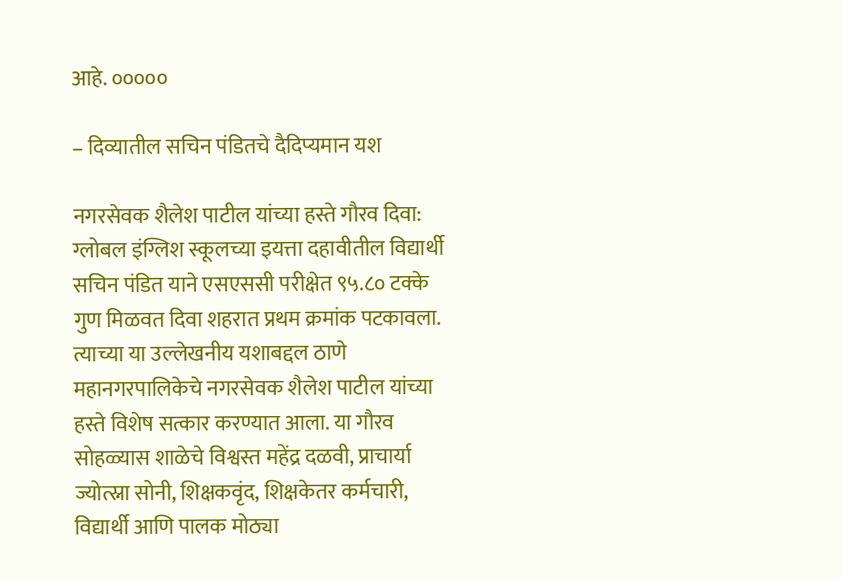आहे. ०००००

– दिव्यातील सचिन पंडितचे दैदिप्यमान यश

नगरसेवक शैलेश पाटील यांच्या हस्ते गौरव दिवा: ग्लोबल इंग्लिश स्कूलच्या इयत्ता दहावीतील विद्यार्थी सचिन पंडित याने एसएससी परीक्षेत ९५.८० टक्के गुण मिळवत दिवा शहरात प्रथम क्रमांक पटकावला. त्याच्या या उल्लेखनीय यशाबद्दल ठाणे महानगरपालिकेचे नगरसेवक शैलेश पाटील यांच्या हस्ते विशेष सत्कार करण्यात आला. या गौरव सोहळ्यास शाळेचे विश्वस्त महेंद्र दळवी, प्राचार्या ज्योत्स्ना सोनी, शिक्षकवृंद, शिक्षकेतर कर्मचारी, विद्यार्थी आणि पालक मोठ्या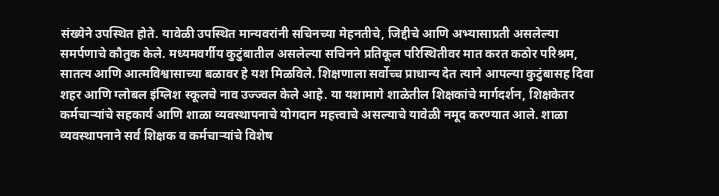संख्येने उपस्थित होते. यावेळी उपस्थित मान्यवरांनी सचिनच्या मेहनतीचे, जिद्दीचे आणि अभ्यासाप्रती असलेल्या समर्पणाचे कौतुक केले. मध्यमवर्गीय कुटुंबातील असलेल्या सचिनने प्रतिकूल परिस्थितीवर मात करत कठोर परिश्रम, सातत्य आणि आत्मविश्वासाच्या बळावर हे यश मिळविले. शिक्षणाला सर्वोच्च प्राधान्य देत त्याने आपल्या कुटुंबासह दिवा शहर आणि ग्लोबल इंग्लिश स्कूलचे नाव उज्ज्वल केले आहे. या यशामागे शाळेतील शिक्षकांचे मार्गदर्शन, शिक्षकेतर कर्मचाऱ्यांचे सहकार्य आणि शाळा व्यवस्थापनाचे योगदान महत्त्वाचे असल्याचे यावेळी नमूद करण्यात आले. शाळा व्यवस्थापनाने सर्व शिक्षक व कर्मचाऱ्यांचे विशेष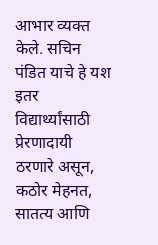आभार व्यक्त केले. सचिन पंडित याचे हे यश इतर विद्यार्थ्यांसाठी प्रेरणादायी ठरणारे असून, कठोर मेहनत, सातत्य आणि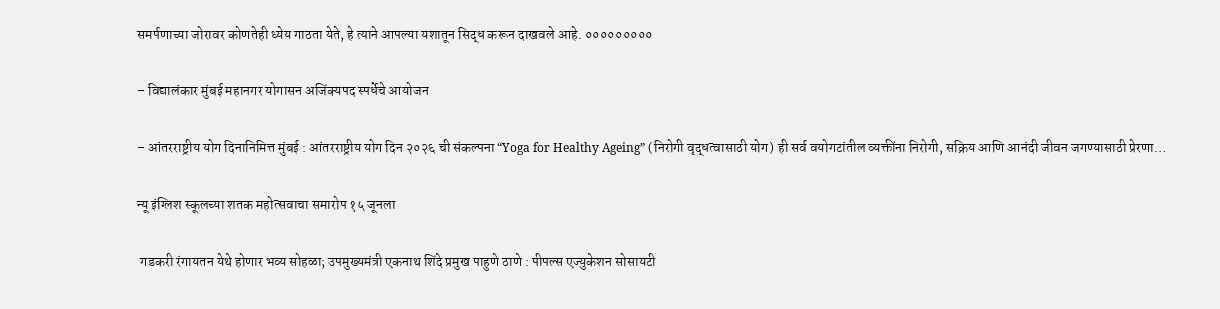समर्पणाच्या जोरावर कोणतेही ध्येय गाठता येते, हे त्याने आपल्या यशातून सिद्ध करून दाखवले आहे. ०००००००००

– विद्यालंकार मुंबई महानगर योगासन अजिंक्यपद स्पर्धेचे आयोजन

– आंतरराष्ट्रीय योग दिनानिमित्त मुंबई : आंतरराष्ट्रीय योग दिन २०२६ ची संकल्पना “Yoga for Healthy Ageing” (निरोगी वृद्धत्वासाठी योग) ही सर्व वयोगटांतील व्यक्तींना निरोगी, सक्रिय आणि आनंदी जीवन जगण्यासाठी प्रेरणा…

न्यू इंग्लिश स्कूलच्या शतक महोत्सवाचा समारोप १५ जूनला

 गडकरी रंगायतन येथे होणार भव्य सोहळा; उपमुख्यमंत्री एकनाथ शिंदे प्रमुख पाहुणे ठाणे : पीपल्स एज्युकेशन सोसायटी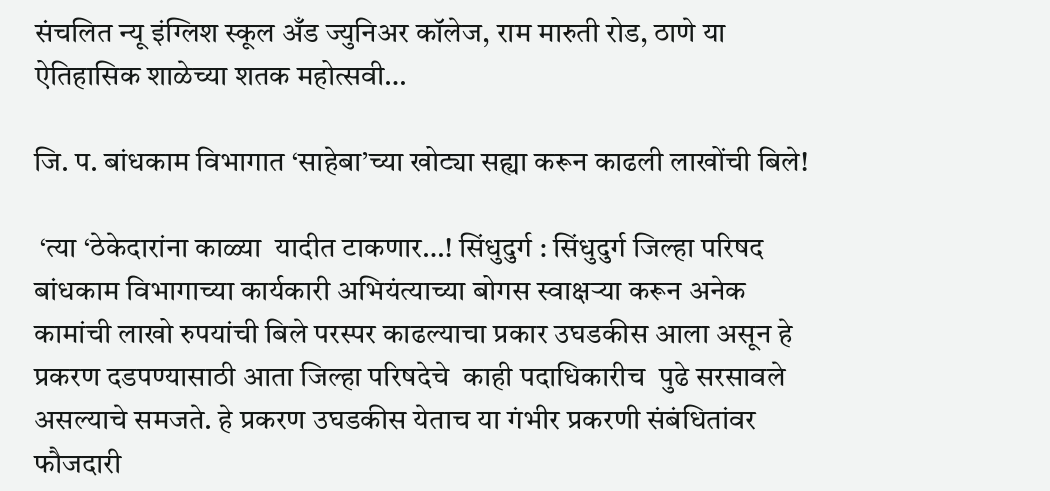संचलित न्यू इंग्लिश स्कूल अँड ज्युनिअर कॉलेज, राम मारुती रोड, ठाणे या ऐतिहासिक शाळेच्या शतक महोत्सवी…

जि. प. बांधकाम विभागात ‘साहेबा’च्या खोट्या सह्या करून काढली लाखोंची बिले!

 ‘त्या ‘ठेकेदारांना काळ्या  यादीत टाकणार…! सिंधुदुर्ग : सिंधुदुर्ग जिल्हा परिषद बांधकाम विभागाच्या कार्यकारी अभियंत्याच्या बोगस स्वाक्षऱ्या करून अनेक कामांची लाखो रुपयांची बिले परस्पर काढल्याचा प्रकार उघडकीस आला असून हे प्रकरण दडपण्यासाठी आता जिल्हा परिषदेचे  काही पदाधिकारीच  पुढे सरसावले असल्याचे समजते. हे प्रकरण उघडकीस येताच या गंभीर प्रकरणी संबंधितांवर फौजदारी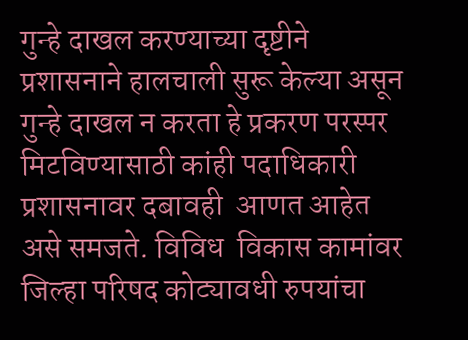गुन्हे दाखल करण्याच्या दृष्टीने प्रशासनाने हालचाली सुरू केल्या असून गुन्हे दाखल न करता हे प्रकरण परस्पर  मिटविण्यासाठी कांही पदाधिकारी प्रशासनावर दबावही  आणत आहेत असे समजते. विविध  विकास कामांवर जिल्हा परिषद कोट्यावधी रुपयांचा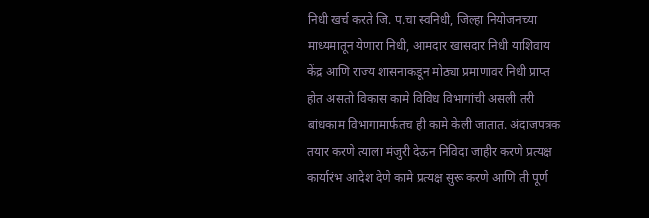निधी खर्च करते जि. प.चा स्वनिधी, जिल्हा नियोजनच्या  माध्यमातून येणारा निधी, आमदार खासदार निधी याशिवाय केंद्र आणि राज्य शासनाकडून मोठ्या प्रमाणावर निधी प्राप्त होत असतो विकास कामे विविध विभागांची असली तरी बांधकाम विभागामार्फतच ही कामे केली जातात. अंदाजपत्रक तयार करणे त्याला मंजुरी देऊन निविदा जाहीर करणे प्रत्यक्ष कार्यारंभ आदेश देणे कामे प्रत्यक्ष सुरू करणे आणि ती पूर्ण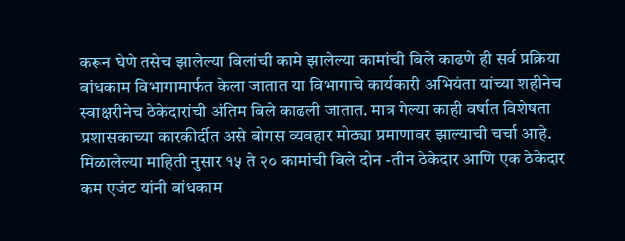करून घेणे तसेच झालेल्या बिलांची कामे झालेल्या कामांची बिले काढणे ही सर्व प्रक्रिया बांधकाम विभागामार्फत केला जातात या विभागाचे कार्यकारी अभियंता यांच्या शहीनेच स्वाक्षरीनेच ठेकेदारांची अंतिम बिले काढली जातात. मात्र गेल्या काही वर्षात विशेषता प्रशासकाच्या कारकीर्दीत असे बोगस व्यवहार मोठ्या प्रमाणावर झाल्याची चर्चा आहे. मिळालेल्या माहिती नुसार १५ ते २० कामांची बिले दोन -तीन ठेकेदार आणि एक ठेकेदार कम एजंट यांनी बांधकाम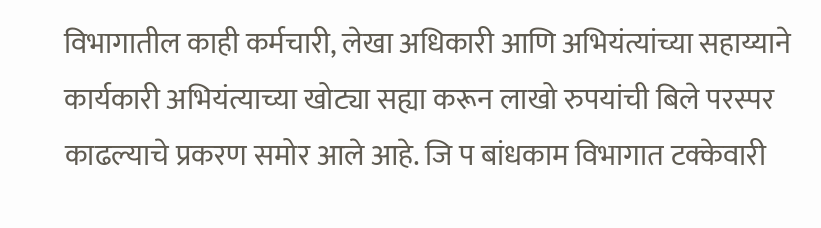विभागातील काही कर्मचारी, लेखा अधिकारी आणि अभियंत्यांच्या सहाय्याने कार्यकारी अभियंत्याच्या खोट्या सह्या करून लाखो रुपयांची बिले परस्पर काढल्याचे प्रकरण समोर आले आहे. जि प बांधकाम विभागात टक्केवारी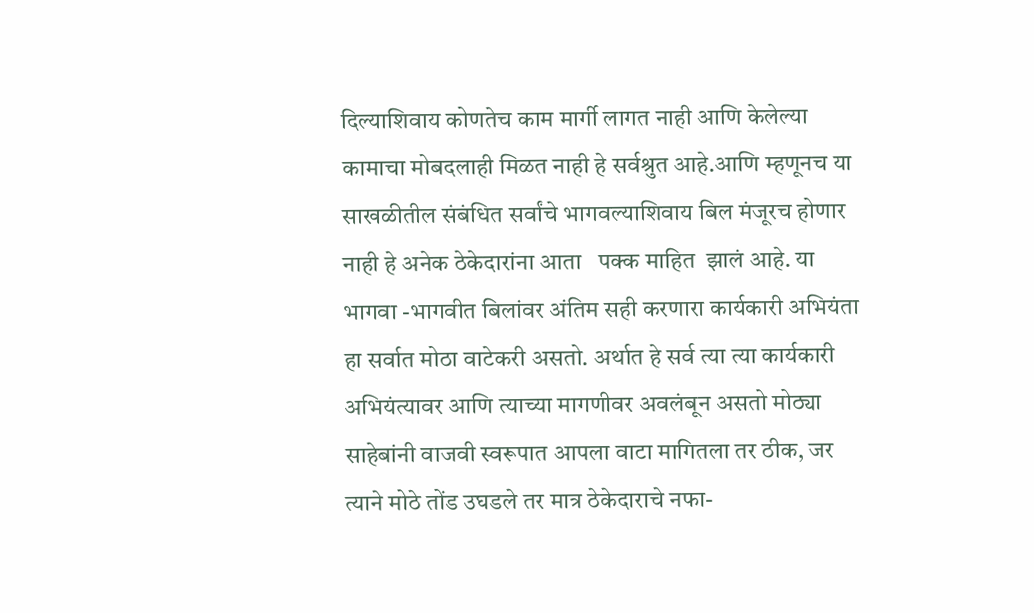दिल्याशिवाय कोणतेच काम मार्गी लागत नाही आणि केलेल्या कामाचा मोबदलाही मिळत नाही हे सर्वश्रुत आहे.आणि म्हणूनच या  साखळीतील संबंधित सर्वांचे भागवल्याशिवाय बिल मंजूरच होणार नाही हे अनेक ठेकेदारांना आता   पक्क माहित  झालं आहे. या भागवा -भागवीत बिलांवर अंतिम सही करणारा कार्यकारी अभियंता हा सर्वात मोठा वाटेकरी असतो. अर्थात हे सर्व त्या त्या कार्यकारी अभियंत्यावर आणि त्याच्या मागणीवर अवलंबून असतो मोठ्या साहेबांनी वाजवी स्वरूपात आपला वाटा मागितला तर ठीक, जर त्याने मोठे तोंड उघडले तर मात्र ठेकेदाराचे नफा-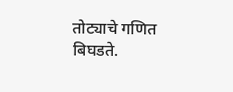तोट्याचे गणित बिघडते.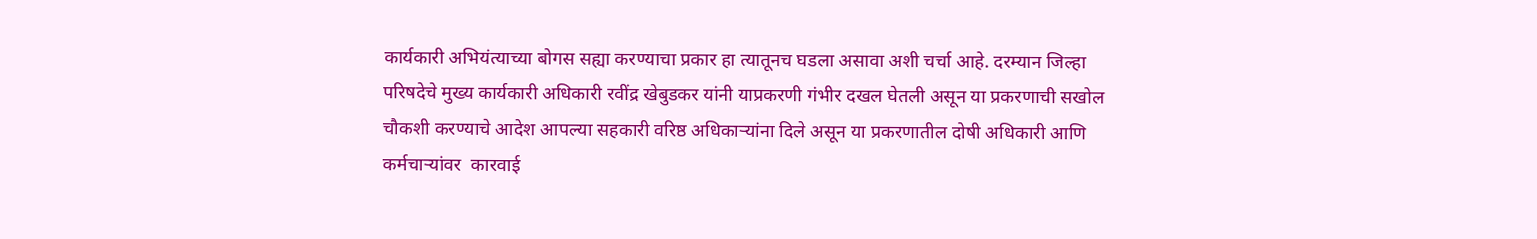कार्यकारी अभियंत्याच्या बोगस सह्या करण्याचा प्रकार हा त्यातूनच घडला असावा अशी चर्चा आहे. दरम्यान जिल्हा परिषदेचे मुख्य कार्यकारी अधिकारी रवींद्र खेबुडकर यांनी याप्रकरणी गंभीर दखल घेतली असून या प्रकरणाची सखोल चौकशी करण्याचे आदेश आपल्या सहकारी वरिष्ठ अधिकाऱ्यांना दिले असून या प्रकरणातील दोषी अधिकारी आणि कर्मचाऱ्यांवर  कारवाई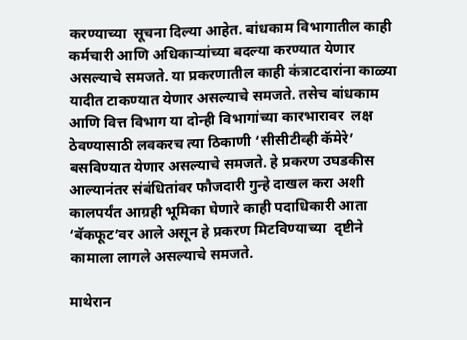करण्याच्या  सूचना दिल्या आहेत. बांधकाम विभागातील काही कर्मचारी आणि अधिकाऱ्यांच्या बदल्या करण्यात येणार असल्याचे समजते. या प्रकरणातील काही कंत्राटदारांना काळ्या यादीत टाकण्यात येणार असल्याचे समजते. तसेच बांधकाम आणि वित्त विभाग या दोन्ही विभागांच्या कारभारावर  लक्ष ठेवण्यासाठी लवकरच त्या ठिकाणी ‘सीसीटीव्ही कॅमेरे’ बसविण्यात येणार असल्याचे समजते. हे प्रकरण उघडकीस आल्यानंतर संबंधितांवर फौजदारी गुन्हे दाखल करा अशी कालपर्यंत आग्रही भूमिका घेणारे काही पदाधिकारी आता ‘बॅकफूट’वर आले असून हे प्रकरण मिटविण्याच्या  दृष्टीने कामाला लागले असल्याचे समजते.

माथेरान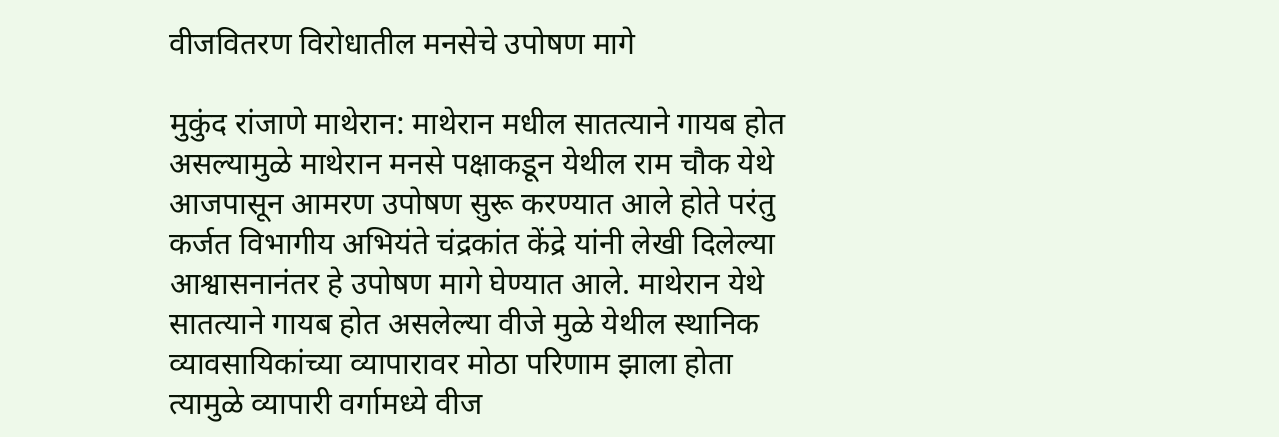वीजवितरण विरोधातील मनसेचे उपोषण मागे

मुकुंद रांजाणे माथेरान: माथेरान मधील सातत्याने गायब होत असल्यामुळे माथेरान मनसे पक्षाकडून येथील राम चौक येथे आजपासून आमरण उपोषण सुरू करण्यात आले होते परंतु कर्जत विभागीय अभियंते चंद्रकांत केंद्रे यांनी लेखी दिलेल्या आश्वासनानंतर हे उपोषण मागे घेण्यात आले. माथेरान येथे सातत्याने गायब होत असलेल्या वीजे मुळे येथील स्थानिक व्यावसायिकांच्या व्यापारावर मोठा परिणाम झाला होता त्यामुळे व्यापारी वर्गामध्ये वीज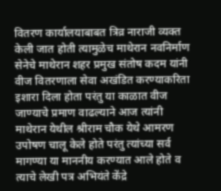वितरण कार्यालयाबाबत त्रिव्र नाराजी व्यक्त केली जात होती त्यामुळेच माथेरान नवनिर्माण सेनेचे माथेरान शहर प्रमुख संतोष कदम यांनी वीज वितरणाला सेवा अखंडित करण्याकरिता इशारा दिला होता परंतु या काळात वीज जाण्याचे प्रमाण वाढल्याने आज त्यांनी माथेरान येथील श्रीराम चौक येथे आमरण उपोषण चालू केले होते परंतु त्यांच्या सर्व मागण्या या माननीय करण्यात आले होते व त्याचे लेखी पत्र अभियंते केंद्रे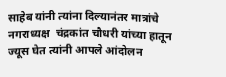साहेब यांनी त्यांना दिल्यानंतर मात्रांचे नगराध्यक्ष  चंद्रकांत चौधरी यांच्या हातून ज्यूस घेत त्यांनी आपले आंदोलन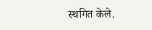स्थगित केले.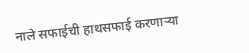नाले सफाईची हाथसफाई करणाऱ्या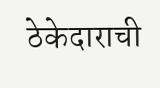ठेकेदाराची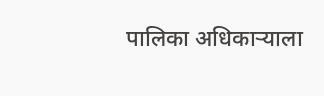पालिका अधिकाऱ्याला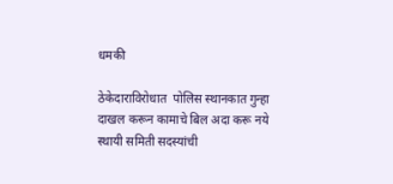धमकी

ठेकेदाराविरोधात  पोलिस स्थानकात गुन्हा दाखल करून कामाचे बिल अदा करू नये स्थायी समिती सदस्यांची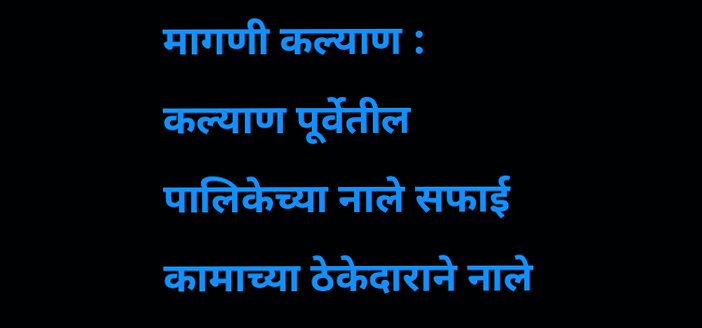मागणी कल्याण : कल्याण पूर्वेतील पालिकेच्या नाले सफाई कामाच्या ठेकेदाराने नाले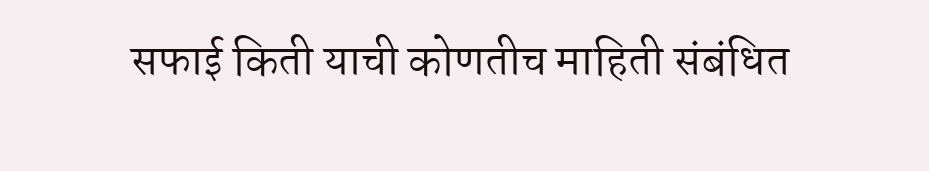सफाई किती याची कोणतीच माहिती संबंधित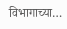विभागाच्या…